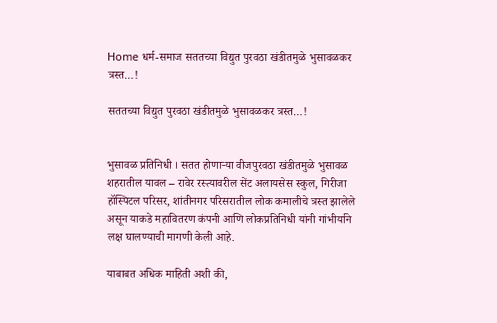Home धर्म-समाज सततच्या विद्युत पुरवठा खंडीतमुळे भुसावळकर त्रस्त…!

सततच्या विद्युत पुरवठा खंडीतमुळे भुसावळकर त्रस्त…!


भुसावळ प्रतिनिधी । सतत होणाऱ्या वीजपुरवठा खंडीतमुळे भुसावळ शहरातील यावल – रावेर रस्त्यावरील सेंट अलायसेस स्कुल, गिरीजा हॉस्पिटल परिसर, शांतीनगर परिसरातील लोक कमालीचे त्रस्त झालेले असून याकडे महावितरण कंपनी आणि लोकप्रतिनिधी यांनी गांभीर्याने लक्ष घालण्याची मागणी केली आहे.

याबाबत अधिक माहिती अशी की,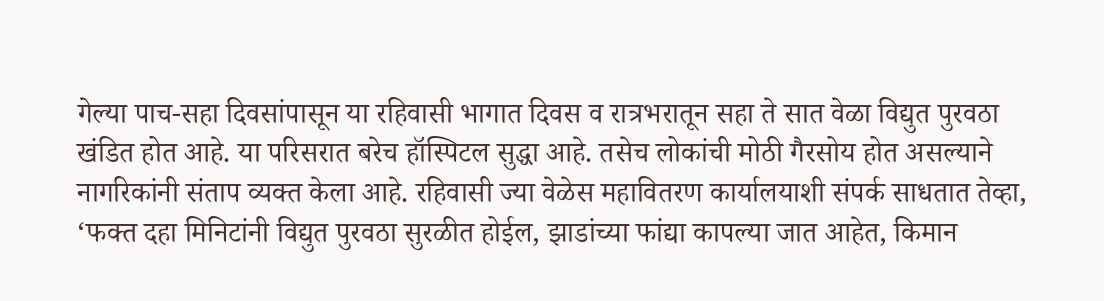गेल्या पाच-सहा दिवसांपासून या रहिवासी भागात दिवस व रात्रभरातून सहा ते सात वेळा विद्युत पुरवठा खंडित होत आहे. या परिसरात बरेच हॉस्पिटल सुद्धा आहे. तसेच लोकांची मोठी गैरसोय होत असल्याने नागरिकांनी संताप व्यक्त केला आहे. रहिवासी ज्या वेळेस महावितरण कार्यालयाशी संपर्क साधतात तेव्हा, ‘फक्त दहा मिनिटांनी विद्युत पुरवठा सुरळीत होईल, झाडांच्या फांद्या कापल्या जात आहेत, किमान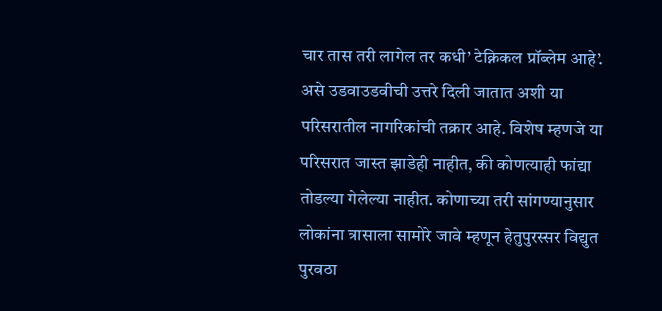चार तास तरी लागेल तर कधी’ टेक्निकल प्रॉब्लेम आहे’. असे उडवाउडवीची उत्तरे दिली जातात अशी या परिसरातील नागरिकांची तक्रार आहे. विशेष म्हणजे या परिसरात जास्त झाडेही नाहीत, की कोणत्याही फांद्या तोडल्या गेलेल्या नाहीत. कोणाच्या तरी सांगण्यानुसार लोकांना त्रासाला सामोरे जावे म्हणून हेतुपुरस्सर विद्युत पुरवठा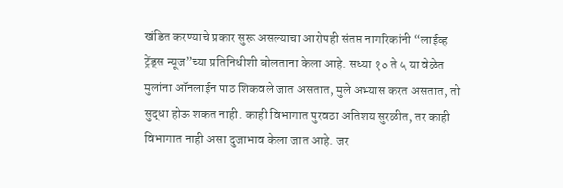खंडित करण्याचे प्रकार सुरू असल्याचा आरोपही संतप्त नागरिकांनी “लाईव्ह ट्रेंड्स न्यूज”च्या प्रतिनिधीशी बोलताना केला आहे. सध्या १० ते ५ या वेळेत मुलांना ऑनलाईन पाठ शिकवले जात असतात, मुले अभ्यास करत असतात, तो सुद्धा होऊ शकत नाही. काही विभागात पुरवठा अतिशय सुरळीत, तर काही विभागात नाही असा दुजाभाव केला जात आहे. जर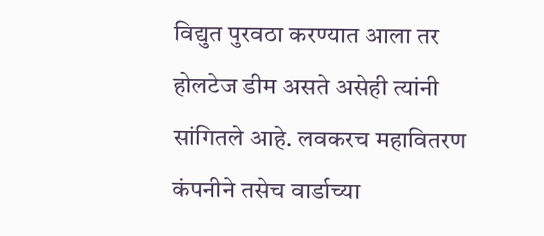विद्युत पुरवठा करण्यात आला तर होलटेज डीम असते असेही त्यांनी सांगितले आहे. लवकरच महावितरण कंपनीने तसेच वार्डाच्या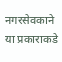नगरसेवकाने या प्रकाराकडे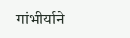गांभीर्याने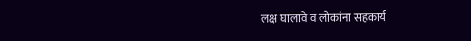लक्ष घालावे व लोकांना सहकार्य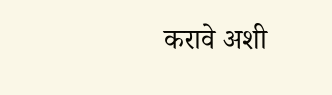करावे अशी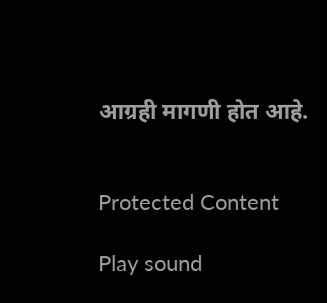आग्रही मागणी होत आहे.


Protected Content

Play sound